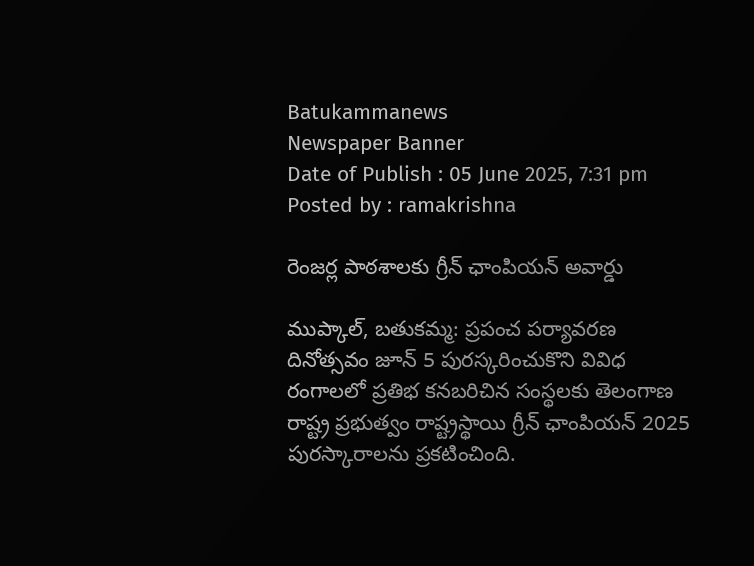Batukammanews
Newspaper Banner
Date of Publish : 05 June 2025, 7:31 pm Posted by : ramakrishna

రెంజర్ల పాఠశాలకు గ్రీన్ ఛాంపియన్ అవార్డు

ముప్కాల్, బతుకమ్మ: ప్రపంచ పర్యావరణ దినోత్సవం జూన్ 5 పురస్కరించుకొని వివిధ రంగాలలో ప్రతిభ కనబరిచిన సంస్థలకు తెలంగాణ రాష్ట్ర ప్రభుత్వం రాష్ట్రస్థాయి గ్రీన్ ఛాంపియన్ 2025 పురస్కారాలను ప్రకటించింది.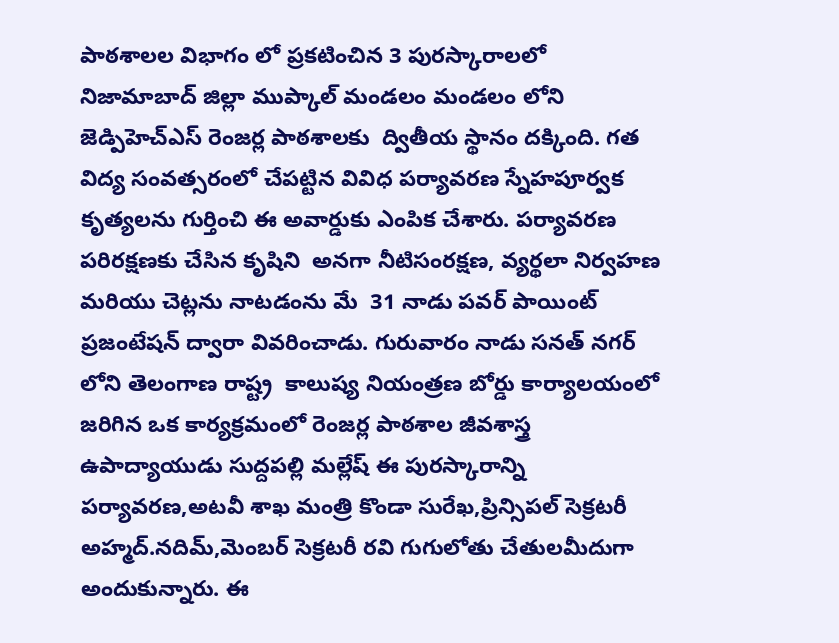పాఠశాలల విభాగం లో ప్రకటించిన 3 పురస్కారాలలో నిజామాబాద్ జిల్లా ముప్కాల్ మండలం మండలం లోని జెడ్పిహెచ్ఎస్ రెంజర్ల పాఠశాలకు  ద్వితీయ స్థానం దక్కింది. గత విద్య సంవత్సరంలో చేపట్టిన వివిధ పర్యావరణ స్నేహపూర్వక కృత్యలను గుర్తించి ఈ అవార్డుకు ఎంపిక చేశారు. పర్యావరణ పరిరక్షణకు చేసిన కృషిని  అనగా నీటిసంరక్షణ, వ్యర్థలా నిర్వహణ మరియు చెట్లను నాటడంను మే  31 నాడు పవర్ పాయింట్ ప్రజంటేషన్ ద్వారా వివరించాడు. గురువారం నాడు సనత్ నగర్ లోని తెలంగాణ రాష్ట్ర  కాలుష్య నియంత్రణ బోర్డు కార్యాలయంలో జరిగిన ఒక కార్యక్రమంలో రెంజర్ల పాఠశాల జీవశాస్త్ర ఉపాద్యాయుడు సుద్దపల్లి మల్లేష్ ఈ పురస్కారాన్ని పర్యావరణ,అటవీ శాఖ మంత్రి కొండా సురేఖ,ప్రిన్సిపల్ సెక్రటరీ అహ్మద్.నదిమ్,మెంబర్ సెక్రటరీ రవి గుగులోతు చేతులమీదుగా అందుకున్నారు. ఈ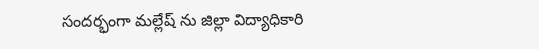సందర్భంగా మల్లేష్ ను జిల్లా విద్యాధికారి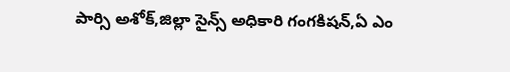పార్సి అశోక్,జిల్లా సైన్స్ అధికారి గంగకిషన్,ఏ ఎం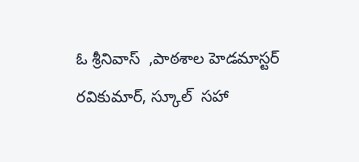ఓ శ్రీనివాస్  ,పాఠశాల హెడమాస్టర్ రవికుమార్, స్కూల్  సహా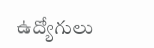ఉద్యోగులు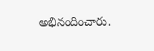అభినందించారు.